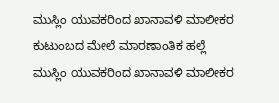ಮುಸ್ಲಿಂ ಯುವಕರಿಂದ ಖಾನಾವಳಿ ಮಾಲೀಕರ ಕುಟುಂಬದ ಮೇಲೆ ಮಾರಣಾಂತಿಕ ಹಲ್ಲೆ
ಮುಸ್ಲಿಂ ಯುವಕರಿಂದ ಖಾನಾವಳಿ ಮಾಲೀಕರ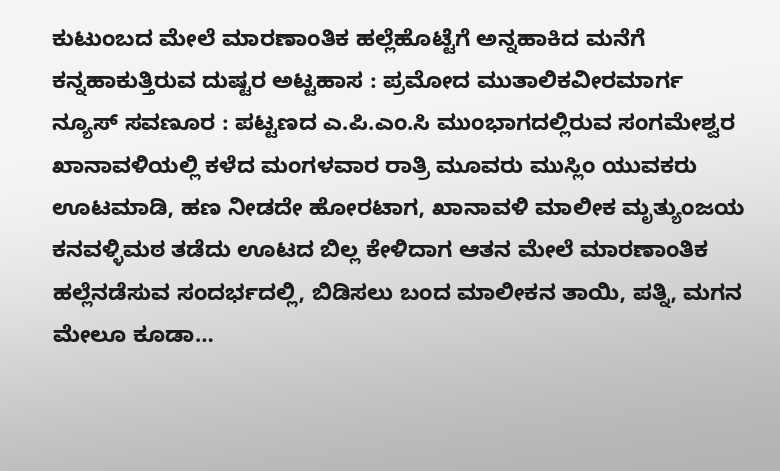ಕುಟುಂಬದ ಮೇಲೆ ಮಾರಣಾಂತಿಕ ಹಲ್ಲೆಹೊಟ್ಟೆಗೆ ಅನ್ನಹಾಕಿದ ಮನೆಗೆ ಕನ್ನಹಾಕುತ್ತಿರುವ ದುಷ್ಟರ ಅಟ್ಟಹಾಸ : ಪ್ರಮೋದ ಮುತಾಲಿಕವೀರಮಾರ್ಗ ನ್ಯೂಸ್ ಸವಣೂರ : ಪಟ್ಟಣದ ಎ.ಪಿ.ಎಂ.ಸಿ ಮುಂಭಾಗದಲ್ಲಿರುವ ಸಂಗಮೇಶ್ವರ ಖಾನಾವಳಿಯಲ್ಲಿ ಕಳೆದ ಮಂಗಳವಾರ ರಾತ್ರಿ ಮೂವರು ಮುಸ್ಲಿಂ ಯುವಕರು ಊಟಮಾಡಿ, ಹಣ ನೀಡದೇ ಹೋರಟಾಗ, ಖಾನಾವಳಿ ಮಾಲೀಕ ಮೃತ್ಯುಂಜಯ ಕನವಳ್ಳಿಮಠ ತಡೆದು ಊಟದ ಬಿಲ್ಲ ಕೇಳಿದಾಗ ಆತನ ಮೇಲೆ ಮಾರಣಾಂತಿಕ ಹಲ್ಲೆನಡೆಸುವ ಸಂದರ್ಭದಲ್ಲಿ, ಬಿಡಿಸಲು ಬಂದ ಮಾಲೀಕನ ತಾಯಿ, ಪತ್ನಿ, ಮಗನ ಮೇಲೂ ಕೂಡಾ…